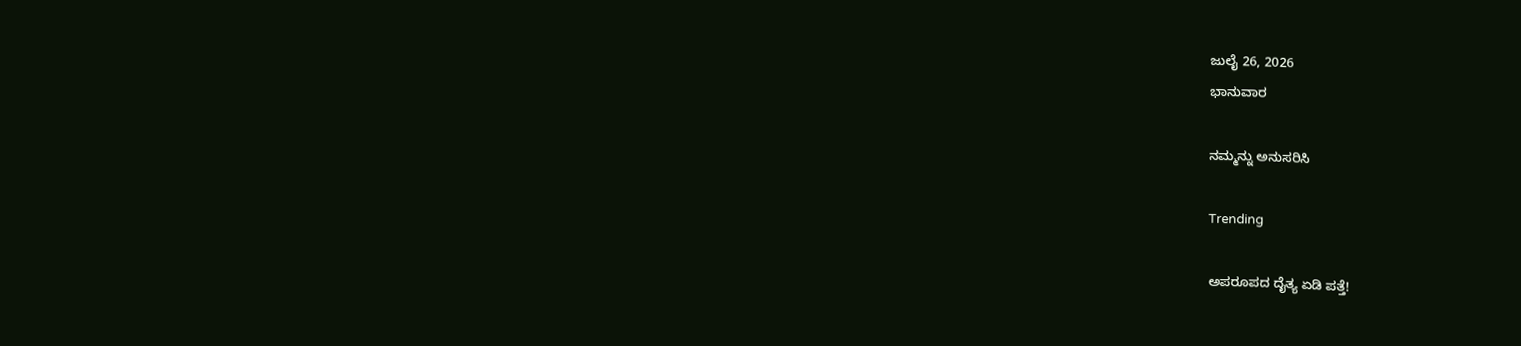ಜುಲೈ 26, 2026
ಭಾನುವಾರ

ನಮ್ಮನ್ನು ಅನುಸರಿಸಿ

Trending

ಅಪರೂಪದ ದೈತ್ಯ ಏಡಿ ಪತ್ತೆ!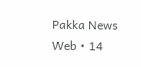Pakka News Web • 14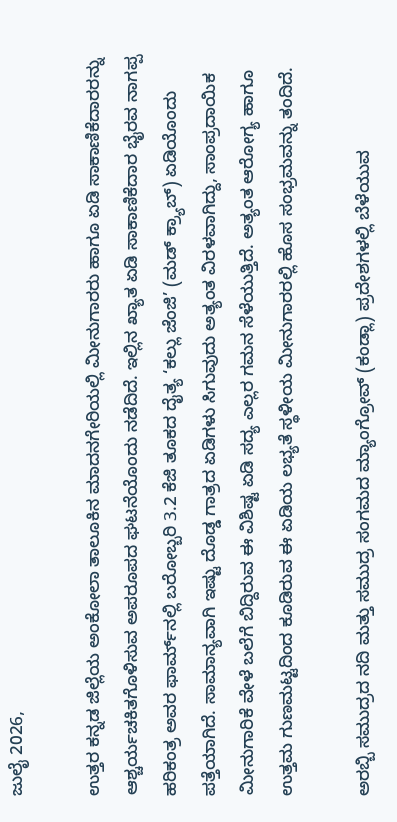ಜುಲೈ 2026,

ಉತ್ತರ ಕನ್ನಡ ಜಿಲ್ಲೆಯ ಅಂಕೋಲಾ ತಾಲೂಕಿನ ಮಾದನಗೇರಿಯಲ್ಲಿ ಮೀನುಗಾರರು ಹಾಗೂ ಏಡಿ ಸಾಕಾಣಿಕೆದಾರರನ್ನು ಆಶ್ಚರ್ಯಚಕಿತಗೊಳಿಸುವ ಅಪರೂಪದ ಘಟನೆಯೊಂದು ನಡೆದಿದೆ. ಇಲ್ಲಿನ ಖ್ಯಾತ ಏಡಿ ಸಾಕಾಣಿಕೆದಾರ ಭೈರವ ನಾಗಪ್ಪ ಹರಿಕಂತ್ರ ಅವರ ಫಾರ್ಮ್‌ನಲ್ಲಿ ಬರೋಬ್ಬರಿ 3.2 ಕೆಜಿ ತೂಕದ ದೈತ್ಯ ‘ಕಲ್ಲು ಜೆಂಜಿ’ (ಮಡ್ ಕ್ರ್ಯಾಬ್) ಏಡಿಯೊಂದು ಪತ್ತೆಯಾಗಿದೆ. ಸಾಮಾನ್ಯವಾಗಿ ಇಷ್ಟು ದೊಡ್ಡ ಗಾತ್ರದ ಏಡಿಗಳು ಸಿಗುವುದು ಅತ್ಯಂತ ವಿರಳವಾಗಿದ್ದು, ಸಾಂಪ್ರದಾಯಿಕ ಮೀನುಗಾರಿಕೆ ವೇಳೆ ಬಲೆಗೆ ಬಿದ್ದಿರುವ ಈ ವಿಶಿಷ್ಟ ಏಡಿ ಸದ್ಯ ಎಲ್ಲರ ಗಮನ ಸೆಳೆಯುತ್ತಿದೆ. ಅತ್ಯಂತ ಆರೋಗ್ಯ ಹಾಗೂ ಉತ್ತಮ ಗುಣಮಟ್ಟದಿಂದ ಕೂಡಿರುವ ಈ ಏಡಿಯ ಲಭ್ಯತೆ ಸ್ಥಳೀಯ ಮೀನುಗಾರರಲ್ಲಿ ಹೊಸ ಸಂಭ್ರಮವನ್ನು ತಂದಿದೆ.

ಅರಬ್ಬಿ ಸಮುದ್ರದ ನದಿ ಮತ್ತು ಸಮುದ್ರ ಸಂಗಮದ ಮ್ಯಾಂಗ್ರೋವ್ (ಕಂಡ್ಲಾ) ಪ್ರದೇಶಗಳಲ್ಲಿ ಬೆಳೆಯುವ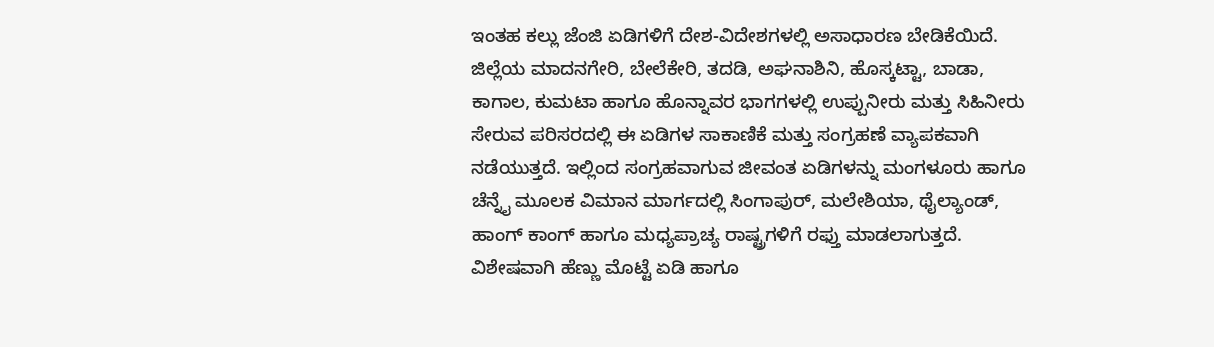ಇಂತಹ ಕಲ್ಲು ಜೆಂಜಿ ಏಡಿಗಳಿಗೆ ದೇಶ-ವಿದೇಶಗಳಲ್ಲಿ ಅಸಾಧಾರಣ ಬೇಡಿಕೆಯಿದೆ. ಜಿಲ್ಲೆಯ ಮಾದನಗೇರಿ, ಬೇಲೆಕೇರಿ, ತದಡಿ, ಅಘನಾಶಿನಿ, ಹೊಸ್ಕಟ್ಟಾ, ಬಾಡಾ, ಕಾಗಾಲ, ಕುಮಟಾ ಹಾಗೂ ಹೊನ್ನಾವರ ಭಾಗಗಳಲ್ಲಿ ಉಪ್ಪುನೀರು ಮತ್ತು ಸಿಹಿನೀರು ಸೇರುವ ಪರಿಸರದಲ್ಲಿ ಈ ಏಡಿಗಳ ಸಾಕಾಣಿಕೆ ಮತ್ತು ಸಂಗ್ರಹಣೆ ವ್ಯಾಪಕವಾಗಿ ನಡೆಯುತ್ತದೆ. ಇಲ್ಲಿಂದ ಸಂಗ್ರಹವಾಗುವ ಜೀವಂತ ಏಡಿಗಳನ್ನು ಮಂಗಳೂರು ಹಾಗೂ ಚೆನ್ನೈ ಮೂಲಕ ವಿಮಾನ ಮಾರ್ಗದಲ್ಲಿ ಸಿಂಗಾಪುರ್, ಮಲೇಶಿಯಾ, ಥೈಲ್ಯಾಂಡ್, ಹಾಂಗ್ ಕಾಂಗ್ ಹಾಗೂ ಮಧ್ಯಪ್ರಾಚ್ಯ ರಾಷ್ಟ್ರಗಳಿಗೆ ರಫ್ತು ಮಾಡಲಾಗುತ್ತದೆ. ವಿಶೇಷವಾಗಿ ಹೆಣ್ಣು ಮೊಟ್ಟೆ ಏಡಿ ಹಾಗೂ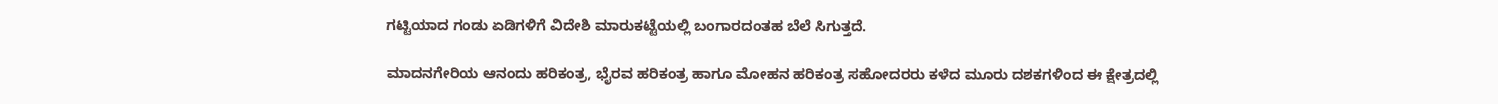ಗಟ್ಟಿಯಾದ ಗಂಡು ಏಡಿಗಳಿಗೆ ವಿದೇಶಿ ಮಾರುಕಟ್ಟೆಯಲ್ಲಿ ಬಂಗಾರದಂತಹ ಬೆಲೆ ಸಿಗುತ್ತದೆ.

ಮಾದನಗೇರಿಯ ಆನಂದು ಹರಿಕಂತ್ರ, ಭೈರವ ಹರಿಕಂತ್ರ ಹಾಗೂ ಮೋಹನ ಹರಿಕಂತ್ರ ಸಹೋದರರು ಕಳೆದ ಮೂರು ದಶಕಗಳಿಂದ ಈ ಕ್ಷೇತ್ರದಲ್ಲಿ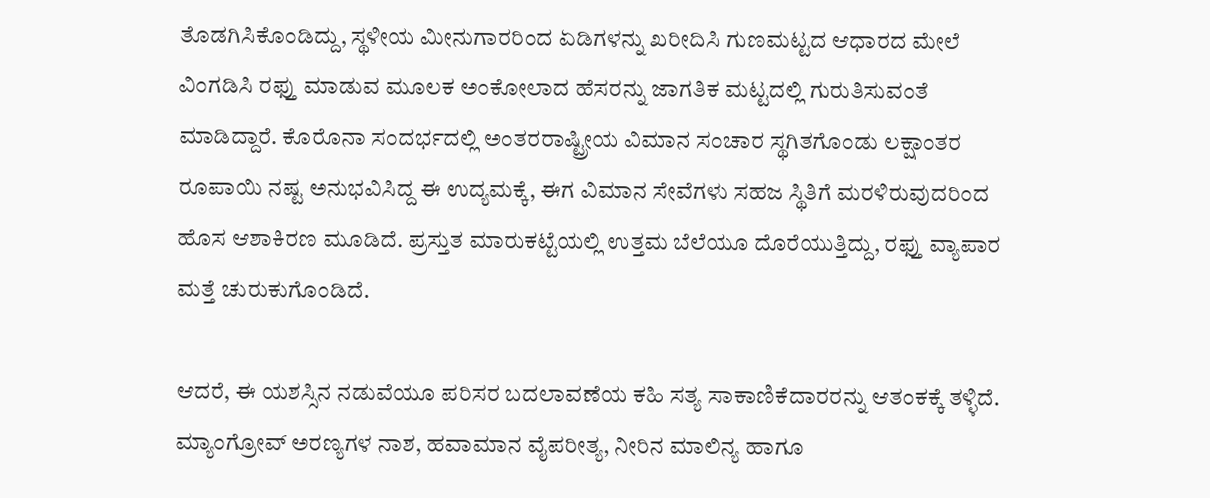ತೊಡಗಿಸಿಕೊಂಡಿದ್ದು, ಸ್ಥಳೀಯ ಮೀನುಗಾರರಿಂದ ಏಡಿಗಳನ್ನು ಖರೀದಿಸಿ ಗುಣಮಟ್ಟದ ಆಧಾರದ ಮೇಲೆ ವಿಂಗಡಿಸಿ ರಫ್ತು ಮಾಡುವ ಮೂಲಕ ಅಂಕೋಲಾದ ಹೆಸರನ್ನು ಜಾಗತಿಕ ಮಟ್ಟದಲ್ಲಿ ಗುರುತಿಸುವಂತೆ ಮಾಡಿದ್ದಾರೆ. ಕೊರೊನಾ ಸಂದರ್ಭದಲ್ಲಿ ಅಂತರರಾಷ್ಟ್ರೀಯ ವಿಮಾನ ಸಂಚಾರ ಸ್ಥಗಿತಗೊಂಡು ಲಕ್ಷಾಂತರ ರೂಪಾಯಿ ನಷ್ಟ ಅನುಭವಿಸಿದ್ದ ಈ ಉದ್ಯಮಕ್ಕೆ, ಈಗ ವಿಮಾನ ಸೇವೆಗಳು ಸಹಜ ಸ್ಥಿತಿಗೆ ಮರಳಿರುವುದರಿಂದ ಹೊಸ ಆಶಾಕಿರಣ ಮೂಡಿದೆ. ಪ್ರಸ್ತುತ ಮಾರುಕಟ್ಟೆಯಲ್ಲಿ ಉತ್ತಮ ಬೆಲೆಯೂ ದೊರೆಯುತ್ತಿದ್ದು, ರಫ್ತು ವ್ಯಾಪಾರ ಮತ್ತೆ ಚುರುಕುಗೊಂಡಿದೆ.

ಆದರೆ, ಈ ಯಶಸ್ಸಿನ ನಡುವೆಯೂ ಪರಿಸರ ಬದಲಾವಣೆಯ ಕಹಿ ಸತ್ಯ ಸಾಕಾಣಿಕೆದಾರರನ್ನು ಆತಂಕಕ್ಕೆ ತಳ್ಳಿದೆ. ಮ್ಯಾಂಗ್ರೋವ್ ಅರಣ್ಯಗಳ ನಾಶ, ಹವಾಮಾನ ವೈಪರೀತ್ಯ, ನೀರಿನ ಮಾಲಿನ್ಯ ಹಾಗೂ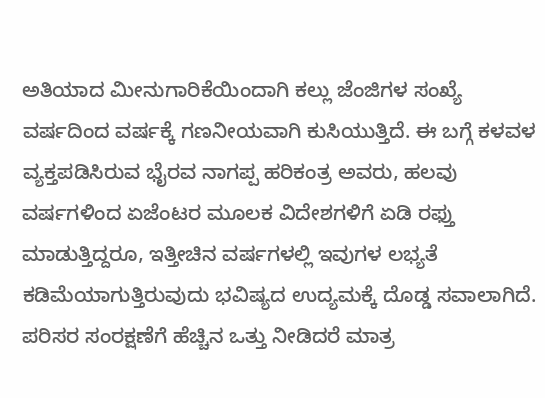ಅತಿಯಾದ ಮೀನುಗಾರಿಕೆಯಿಂದಾಗಿ ಕಲ್ಲು ಜೆಂಜಿಗಳ ಸಂಖ್ಯೆ ವರ್ಷದಿಂದ ವರ್ಷಕ್ಕೆ ಗಣನೀಯವಾಗಿ ಕುಸಿಯುತ್ತಿದೆ. ಈ ಬಗ್ಗೆ ಕಳವಳ ವ್ಯಕ್ತಪಡಿಸಿರುವ ಭೈರವ ನಾಗಪ್ಪ ಹರಿಕಂತ್ರ ಅವರು, ಹಲವು ವರ್ಷಗಳಿಂದ ಏಜೆಂಟರ ಮೂಲಕ ವಿದೇಶಗಳಿಗೆ ಏಡಿ ರಫ್ತು ಮಾಡುತ್ತಿದ್ದರೂ, ಇತ್ತೀಚಿನ ವರ್ಷಗಳಲ್ಲಿ ಇವುಗಳ ಲಭ್ಯತೆ ಕಡಿಮೆಯಾಗುತ್ತಿರುವುದು ಭವಿಷ್ಯದ ಉದ್ಯಮಕ್ಕೆ ದೊಡ್ಡ ಸವಾಲಾಗಿದೆ. ಪರಿಸರ ಸಂರಕ್ಷಣೆಗೆ ಹೆಚ್ಚಿನ ಒತ್ತು ನೀಡಿದರೆ ಮಾತ್ರ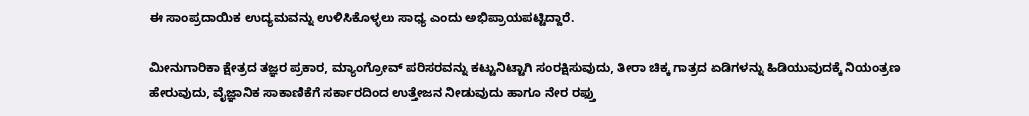ಈ ಸಾಂಪ್ರದಾಯಿಕ ಉದ್ಯಮವನ್ನು ಉಳಿಸಿಕೊಳ್ಳಲು ಸಾಧ್ಯ ಎಂದು ಅಭಿಪ್ರಾಯಪಟ್ಟಿದ್ದಾರೆ.

ಮೀನುಗಾರಿಕಾ ಕ್ಷೇತ್ರದ ತಜ್ಞರ ಪ್ರಕಾರ, ಮ್ಯಾಂಗ್ರೋವ್ ಪರಿಸರವನ್ನು ಕಟ್ಟುನಿಟ್ಟಾಗಿ ಸಂರಕ್ಷಿಸುವುದು, ತೀರಾ ಚಿಕ್ಕ ಗಾತ್ರದ ಏಡಿಗಳನ್ನು ಹಿಡಿಯುವುದಕ್ಕೆ ನಿಯಂತ್ರಣ ಹೇರುವುದು, ವೈಜ್ಞಾನಿಕ ಸಾಕಾಣಿಕೆಗೆ ಸರ್ಕಾರದಿಂದ ಉತ್ತೇಜನ ನೀಡುವುದು ಹಾಗೂ ನೇರ ರಫ್ತು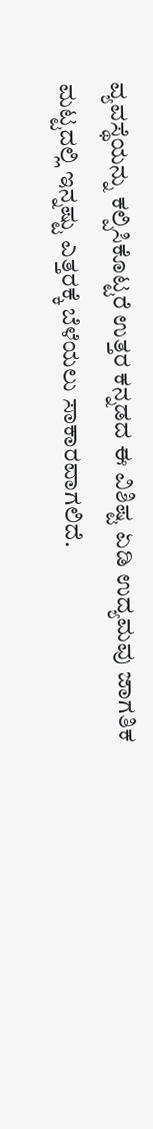ವ್ಯವಸ್ಥೆಯನ್ನು ಕಲ್ಪಿಸಿಕೊಟ್ಟರೆ ಉತ್ತರ ಕನ್ನಡದ ಈ ವಿಶಿಷ್ಟ ಏಡಿ ಉದ್ಯಮವು ಜಾಗತಿಕ ಮಟ್ಟದಲ್ಲಿ ಇನ್ನಷ್ಟು ಎತ್ತರಕ್ಕೆ ಬೆಳೆಯಲು ಸಾಕಾರವಾಗಲಿದೆ.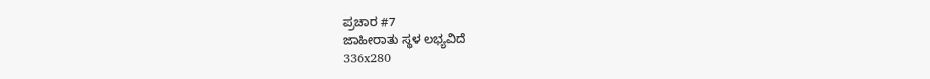ಪ್ರಚಾರ #7
ಜಾಹೀರಾತು ಸ್ಥಳ ಲಭ್ಯವಿದೆ
336x280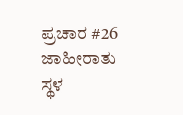ಪ್ರಚಾರ #26
ಜಾಹೀರಾತು ಸ್ಥಳ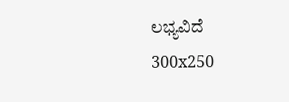ಲಭ್ಯವಿದೆ
300x250